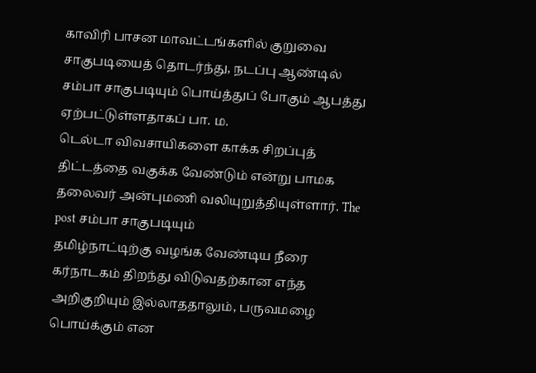காவிரி பாசன மாவட்டங்களில் குறுவை சாகுபடியைத் தொடர்ந்து, நடப்பு ஆண்டில் சம்பா சாகுபடியும் பொய்த்துப் போகும் ஆபத்து ஏற்பட்டுள்ளதாகப் பா. ம.
டெல்டா விவசாயிகளை காக்க சிறப்புத் திட்டத்தை வகுக்க வேண்டும் என்று பாமக தலைவர் அன்புமணி வலியுறுத்தியுள்ளார். The post சம்பா சாகுபடியும்
தமிழ்நாட்டிற்கு வழங்க வேண்டிய நீரை கர்நாடகம் திறந்து விடுவதற்கான எந்த அறிகுறியும் இல்லாததாலும், பருவமழை பொய்க்கும் என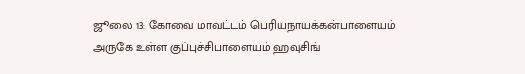ஜூலை 13: கோவை மாவட்டம் பெரியநாயக்கன்பாளையம் அருகே உள்ள குப்புச்சிபாளையம் ஹவுசிங்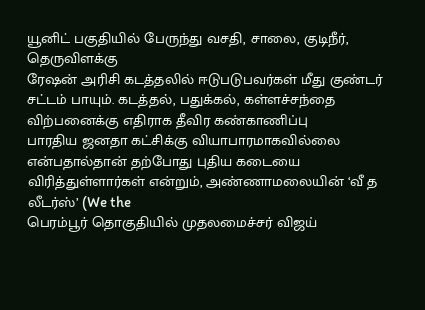யூனிட் பகுதியில் பேருந்து வசதி, சாலை, குடிநீர், தெருவிளக்கு
ரேஷன் அரிசி கடத்தலில் ஈடுபடுபவர்கள் மீது குண்டர் சட்டம் பாயும். கடத்தல், பதுக்கல், கள்ளச்சந்தை விற்பனைக்கு எதிராக தீவிர கண்காணிப்பு
பாரதிய ஜனதா கட்சிக்கு வியாபாரமாகவில்லை என்பதால்தான் தற்போது புதிய கடையை விரித்துள்ளார்கள் என்றும், அண்ணாமலையின் ‘வீ த லீடர்ஸ்’ (We the
பெரம்பூர் தொகுதியில் முதலமைச்சர் விஜய்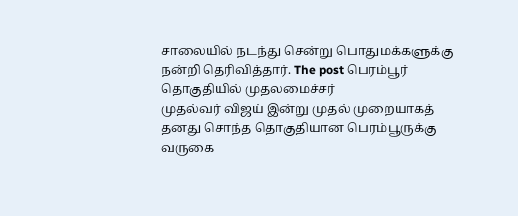சாலையில் நடந்து சென்று பொதுமக்களுக்கு நன்றி தெரிவித்தார். The post பெரம்பூர் தொகுதியில் முதலமைச்சர்
முதல்வர் விஜய் இன்று முதல் முறையாகத் தனது சொந்த தொகுதியான பெரம்பூருக்கு வருகை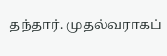தந்தார். முதல்வராகப்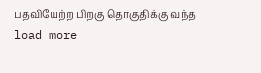பதவியேற்ற பிறகு தொகுதிக்கு வந்த
load more